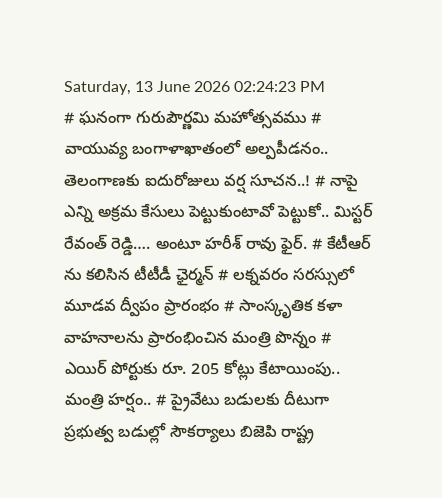Saturday, 13 June 2026 02:24:23 PM
# ఘనంగా గురుపౌర్ణమి మహోత్సవము # వాయువ్య బంగాళాఖాతంలో అల్పపీడనం.. తెలంగాణకు ఐదురోజులు వర్ష సూచన..! # నాపై ఎన్ని అక్రమ కేసులు పెట్టుకుంటావో పెట్టుకో.. మిస్టర్ రేవంత్ రెడ్డి…. అంటూ హరీశ్ రావు ఫైర్. # కేటీఆర్ ను కలిసిన టీటీడీ ఛైర్మన్ # లక్నవరం సరస్సులో మూడవ ద్వీపం ప్రారంభం # సాంస్కృతిక కళా వాహనాలను ప్రారంభించిన మంత్రి పొన్నం # ఎయిర్ పోర్టుకు రూ. 205 కోట్లు కేటాయింపు.. మంత్రి హర్షం.. # ప్రైవేటు బడులకు దీటుగా ప్రభుత్వ బడుల్లో సౌకర్యాలు బిజెపి రాష్ట్ర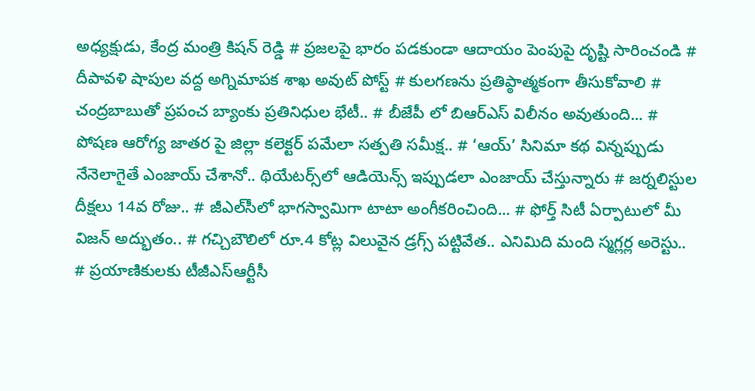అధ్యక్షుడు, కేంద్ర మంత్రి కిషన్ రెడ్డి # ప్రజలపై భారం పడకుండా ఆదాయం పెంపుపై దృష్టి సారించండి # దీపావళి షాపుల వద్ద అగ్నిమాపక శాఖ అవుట్ పోస్ట్ # కులగణను ప్రతిప్ఠాత్మకంగా తీసుకోవాలి # చంద్రబాబుతో ప్రపంచ బ్యాంకు ప్రతినిధుల భేటీ.. # బీజేపీ లో బిఆర్ఎస్ విలీనం అవుతుంది... # పోషణ ఆరోగ్య జాతర పై జిల్లా కలెక్టర్ పమేలా సత్పతి సమీక్ష.. # ‘ఆయ్’ సినిమా కథ విన్నప్పుడు నేనెలాగైతే ఎంజాయ్ చేశానో.. థియేట‌ర్స్‌లో ఆడియెన్స్ ఇప్పుడ‌లా ఎంజాయ్ చేస్తున్నారు # జర్నలిస్టుల దీక్షలు 14వ రోజు.. # జీఎల్‌సీలో భాగస్వామిగా టాటా అంగీకరించింది... # ఫోర్త్ సిటీ ఏర్పాటులో మీ విజ‌న్ అద్భుతం.. # గచ్చిబౌలిలో రూ.4 కోట్ల విలువైన డ్రగ్స్ పట్టివేత.. ఎనిమిది మంది స్మగ్లర్ల అరెస్టు.. # ప్రయాణికులకు టీజీఎస్‌ఆర్టీసీ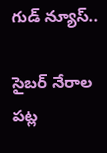గుడ్ న్యూస్..

సైబర్ నేరాల పట్ల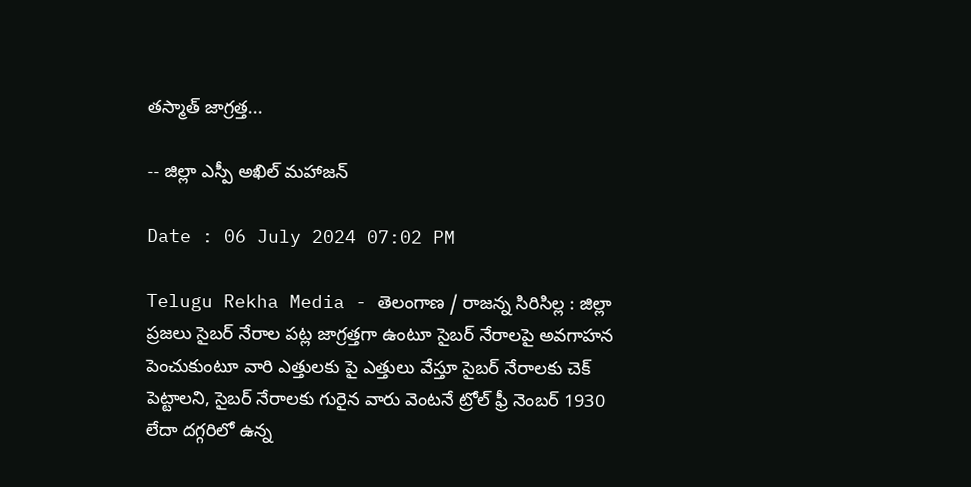తస్మాత్ జాగ్రత్త...

-- జిల్లా ఎస్పీ అఖిల్ మహాజన్

Date : 06 July 2024 07:02 PM

Telugu Rekha Media - తెలంగాణ / రాజన్న సిరిసిల్ల : జిల్లా ప్రజలు సైబర్ నేరాల పట్ల జాగ్రత్తగా ఉంటూ సైబర్ నేరాలపై అవగాహన పెంచుకుంటూ వారి ఎత్తులకు పై ఎత్తులు వేస్తూ సైబర్ నేరాలకు చెక్ పెట్టాలని, సైబర్ నేరాలకు గురైన వారు వెంటనే ట్రోల్ ఫ్రీ నెంబర్ 1930 లేదా దగ్గరిలో ఉన్న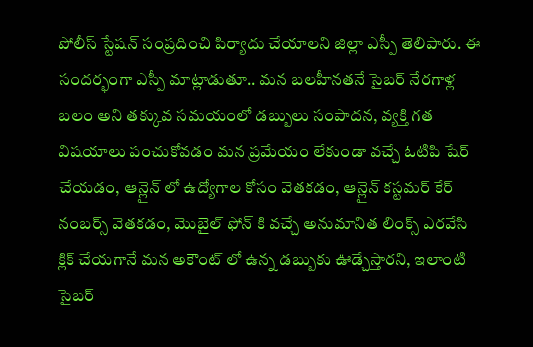పోలీస్ స్టేషన్ సంప్రదించి పిర్యాదు చేయాలని జిల్లా ఎస్పీ తెలిపారు. ఈ సందర్భంగా ఎస్పీ మాట్లాడుతూ.. మన బలహీనతనే సైబర్ నేరగాళ్ల బలం అని తక్కువ సమయంలో డబ్బులు సంపాదన, వ్యక్తి గత విషయాలు పంచుకోవడం మన ప్రమేయం లేకుండా వచ్చే ఓటిపి షేర్ చేయడం, ఆన్లైన్ లో ఉద్యోగాల కోసం వెతకడం, ఆన్లైన్ కస్టమర్ కేర్ నంబర్స్ వెతకడం, మొబైల్ ఫోన్ కి వచ్చే అనుమానిత లింక్స్ ఎరవేసి క్లిక్ చేయగానే మన అకౌంట్ లో ఉన్న డబ్బుకు ఊడ్చేస్తారని, ఇలాంటి సైబర్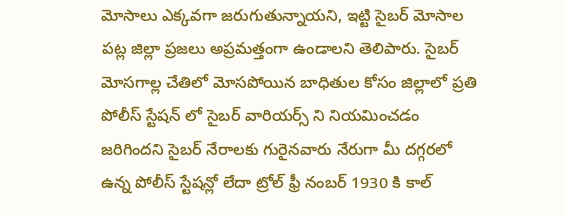మోసాలు ఎక్కవగా జరుగుతున్నాయని, ఇట్టి సైబర్ మోసాల పట్ల జిల్లా ప్రజలు అప్రమత్తంగా ఉండాలని తెలిపారు. సైబర్ మోసగాల్ల చేతిలో మోసపోయిన బాధితుల కోసం జిల్లాలో ప్రతి పోలీస్ స్టేషన్ లో సైబర్ వారియర్స్ ని నియమించడం జరిగిందని సైబర్ నేరాలకు గురైనవారు నేరుగా మీ దగ్గరలో ఉన్న పోలీస్ స్టేషన్లో లేదా ట్రోల్ ఫ్రీ నంబర్ 1930 కి కాల్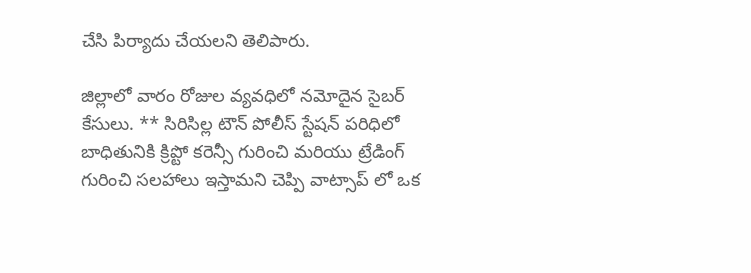చేసి పిర్యాదు చేయలని తెలిపారు.

జిల్లాలో వారం రోజుల వ్యవధిలో నమోదైన సైబర్ కేసులు. ** సిరిసిల్ల టౌన్ పోలీస్ స్టేషన్ పరిధిలో బాధితునికి క్రిప్టో కరెన్సీ గురించి మరియు ట్రేడింగ్ గురించి సలహాలు ఇస్తామని చెప్పి వాట్సాప్ లో ఒక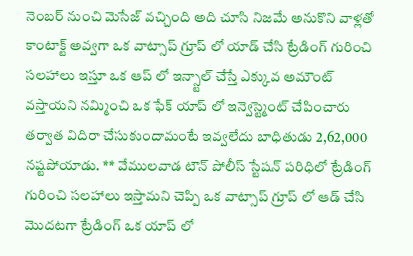నెంబర్ నుంచి మెసేజ్ వచ్చింది అది చూసి నిజమే అనుకొని వాళ్లతో కాంటాక్ట్ అవ్వగా ఒక వాట్సాప్ గ్రూప్ లో యాడ్ చేసి ట్రేడింగ్ గురించి సలహాలు ఇస్తూ ఒక ఆప్ లో ఇన్స్టాల్ చేస్తే ఎక్కువ అమౌంట్ వస్తాయని నమ్మించి ఒక ఫేక్ యాప్ లో ఇన్వెస్ట్మెంట్ చేపించారు తర్వాత విదిరా చేసుకుందామంటే ఇవ్వలేదు బాధితుడు 2,62,000 నష్టపోయాడు. ** వేములవాడ టౌన్ పోలీస్ స్టేషన్ పరిధిలో ట్రేడింగ్ గురించి సలహాలు ఇస్తామని చెప్పి ఒక వాట్సాప్ గ్రూప్ లో ఆడ్ చేసి మొదటగా ట్రేడింగ్ ఒక యాప్ లో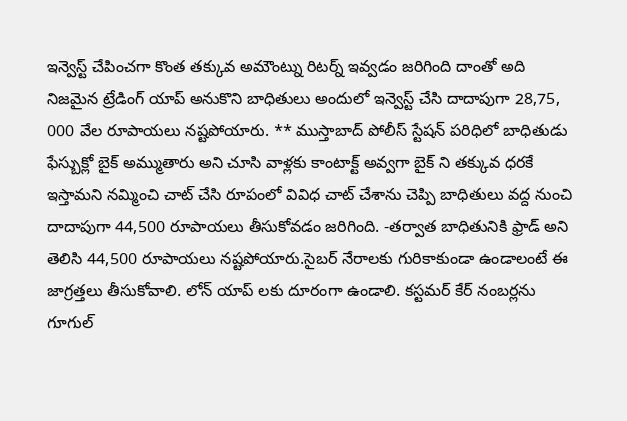ఇన్వెస్ట్ చేపించగా కొంత తక్కువ అమౌంట్ను రిటర్న్ ఇవ్వడం జరిగింది దాంతో అది నిజమైన ట్రేడింగ్ యాప్ అనుకొని బాధితులు అందులో ఇన్వెస్ట్ చేసి దాదాపుగా 28,75, 000 వేల రూపాయలు నష్టపోయారు. ** ముస్తాబాద్ పోలీస్ స్టేషన్ పరిధిలో బాధితుడు ఫేస్బుక్లో బైక్ అమ్ముతారు అని చూసి వాళ్లకు కాంటాక్ట్ అవ్వగా బైక్ ని తక్కువ ధరకే ఇస్తామని నమ్మించి చాట్ చేసి రూపంలో వివిధ చాట్ చేశాను చెప్పి బాధితులు వద్ద నుంచి దాదాపుగా 44,500 రూపాయలు తీసుకోవడం జరిగింది. -తర్వాత బాధితునికి ఫ్రాడ్ అని తెలిసి 44,500 రూపాయలు నష్టపోయారు.సైబర్ నేరాలకు గురికాకుండా ఉండాలంటే ఈ జాగ్రత్తలు తీసుకోవాలి. లోన్ యాప్ లకు దూరంగా ఉండాలి. కస్టమర్ కేర్ నంబర్లను గూగుల్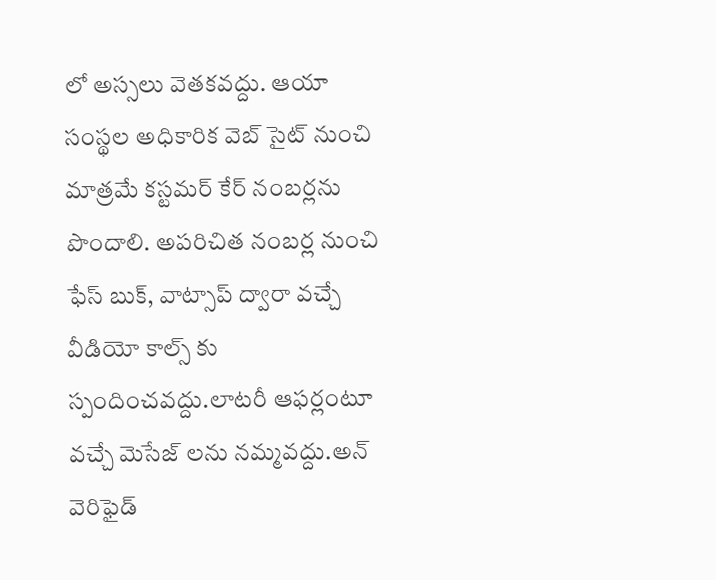లో అస్సలు వెతకవద్దు. ఆయా సంస్థల అధికారిక వెబ్ సైట్ నుంచి మాత్రమే కస్టమర్ కేర్ నంబర్లను పొందాలి. అపరిచిత నంబర్ల నుంచి ఫేస్ బుక్, వాట్సాప్ ద్వారా వచ్చే వీడియో కాల్స్ కు స్పందించవద్దు.లాటరీ ఆఫర్లంటూ వచ్చే మెసేజ్ లను నమ్మవద్దు.అన్ వెరిఫైడ్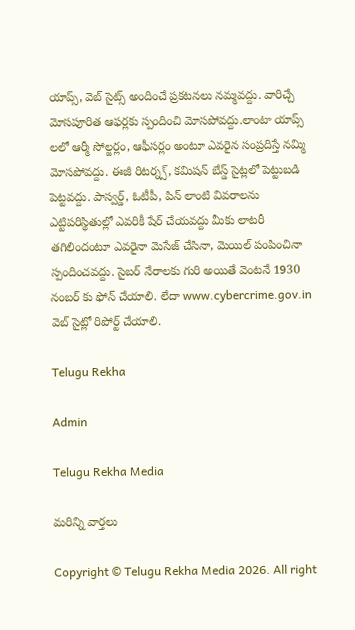యాప్స్, వెబ్ సైట్స్ అందించే ప్రకటనలు నమ్మవద్దు. వారిచ్చే మోసపూరిత ఆఫర్లకు స్పందించి మోసపోవద్దు.లాంటా యాప్స్ లలో ఆర్మీ సోల్జర్లం, ఆఫీసర్లం అంటూ ఎవరైన సంప్రదిస్తే నమ్మి మోసపోవద్దు. ఈజీ రిటర్న్స్, కమిషన్ బేస్డ్ సైట్లలో పెట్టుబడి పెట్టవద్దు. పాస్వర్డ్, ఓటీపీ, పిన్ లాంటి వివరాలను ఎట్టిపరిస్థితుల్లో ఎవరికీ షేర్ చేయవద్దు మీకు లాటరీ తగిలిందంటూ ఎవరైనా మెసేజ్ చేసినా, మెయిల్ పంపించినా స్పందించవద్దు. సైబర్ నేరాలకు గురి అయితే వెంటనే 1930 నంబర్ కు ఫోన్ చేయాలి. లేదా www.cybercrime.gov.in వెబ్ సైట్లో రిపోర్ట్ చేయాలి.

Telugu Rekha

Admin

Telugu Rekha Media

మరిన్ని వార్తలు

Copyright © Telugu Rekha Media 2026. All right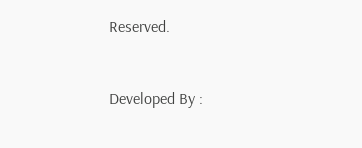Reserved.



Developed By :